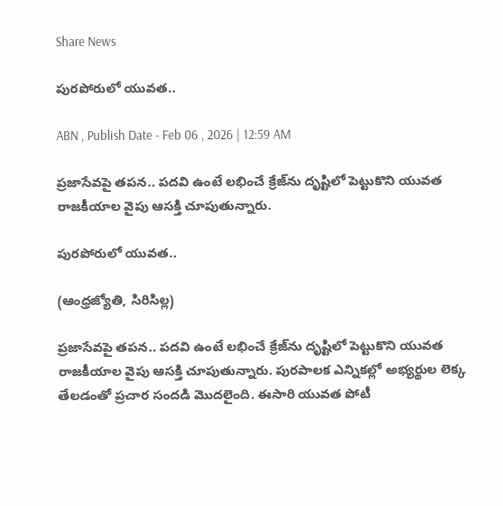Share News

పురపోరులో యువత..

ABN , Publish Date - Feb 06 , 2026 | 12:59 AM

ప్రజాసేవపై తపన.. పదవి ఉంటే లభించే క్రేజ్‌ను దృష్టిలో పెట్టుకొని యువత రాజకీయాల వైపు ఆసక్తి చూపుతున్నారు.

పురపోరులో యువత..

(ఆంధ్రజ్యోతి, సిరిసిల్ల)

ప్రజాసేవపై తపన.. పదవి ఉంటే లభించే క్రేజ్‌ను దృష్టిలో పెట్టుకొని యువత రాజకీయాల వైపు ఆసక్తి చూపుతున్నారు. పురపాలక ఎన్నికల్లో అభ్యర్థుల లెక్క తేలడంతో ప్రచార సందడి మొదలైంది. ఈసారి యువత పోటీ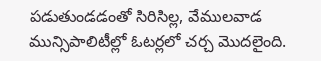పడుతుండడంతో సిరిసిల్ల, వేములవాడ మున్సిపాలిటీల్లో ఓటర్లలో చర్చ మొదలైంది.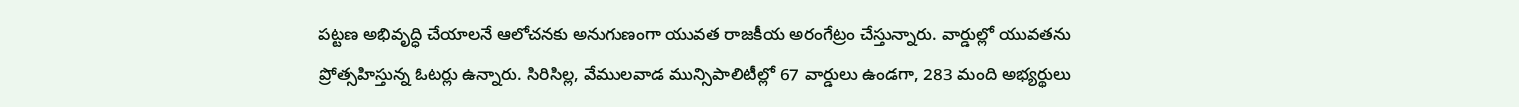పట్టణ అభివృద్ధి చేయాలనే ఆలోచనకు అనుగుణంగా యువత రాజకీయ అరంగేట్రం చేస్తున్నారు. వార్డుల్లో యువతను ప్రోత్సహిస్తున్న ఓటర్లు ఉన్నారు. సిరిసిల్ల, వేములవాడ మున్సిపాలిటీల్లో 67 వార్డులు ఉండగా, 283 మంది అభ్యర్థులు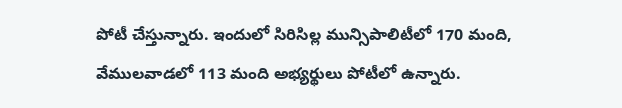పోటీ చేస్తున్నారు. ఇందులో సిరిసిల్ల మున్సిపాలిటీలో 170 మంది, వేములవాడలో 113 మంది అభ్యర్థులు పోటీలో ఉన్నారు.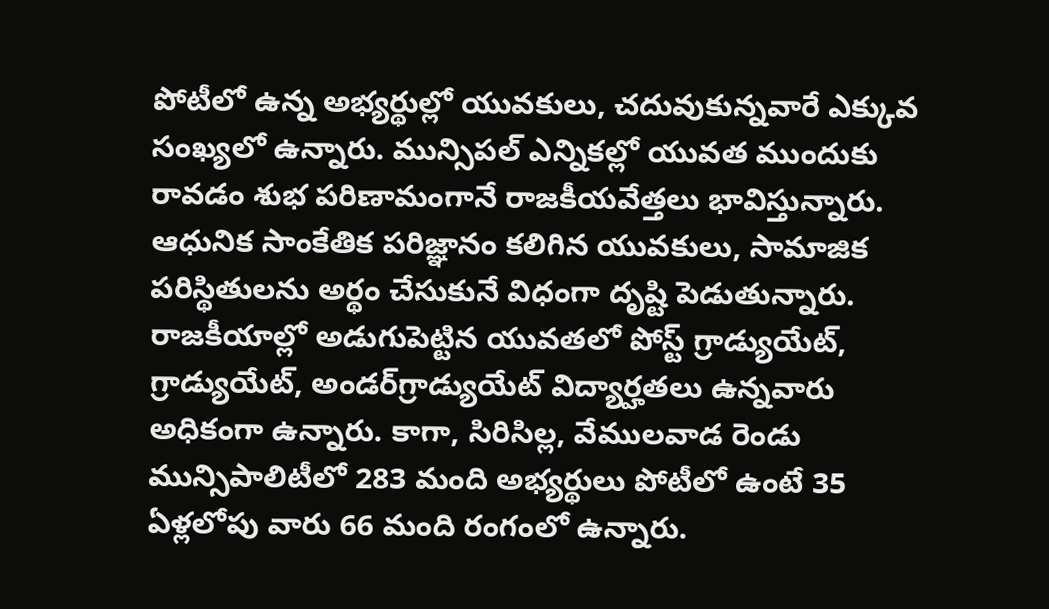పోటీలో ఉన్న అభ్యర్థుల్లో యువకులు, చదువుకున్నవారే ఎక్కువ సంఖ్యలో ఉన్నారు. మున్సిపల్‌ ఎన్నికల్లో యువత ముందుకు రావడం శుభ పరిణామంగానే రాజకీయవేత్తలు భావిస్తున్నారు. ఆధునిక సాంకేతిక పరిజ్ఞానం కలిగిన యువకులు, సామాజిక పరిస్థితులను అర్థం చేసుకునే విధంగా దృష్టి పెడుతున్నారు. రాజకీయాల్లో అడుగుపెట్టిన యువతలో పోస్ట్‌ గ్రాడ్యుయేట్‌, గ్రాడ్యుయేట్‌, అండర్‌గ్రాడ్యుయేట్‌ విద్యార్హతలు ఉన్నవారు అధికంగా ఉన్నారు. కాగా, సిరిసిల్ల, వేములవాడ రెండు మున్సిపాలిటీలో 283 మంది అభ్యర్థులు పోటీలో ఉంటే 35 ఏళ్లలోపు వారు 66 మంది రంగంలో ఉన్నారు.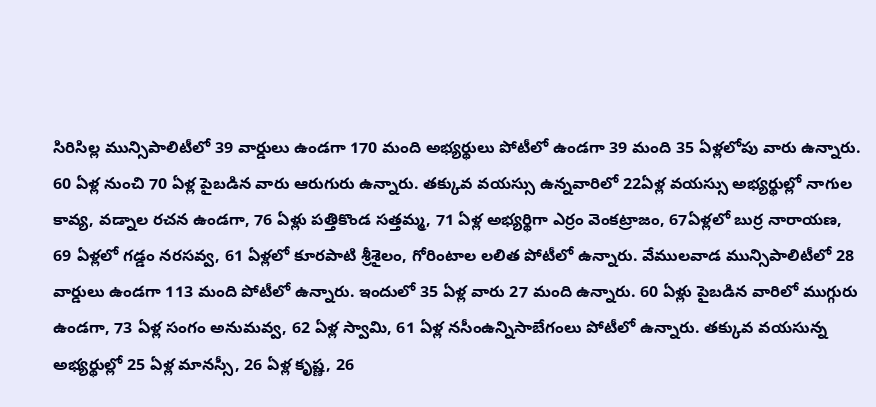సిరిసిల్ల మున్సిపాలిటీలో 39 వార్డులు ఉండగా 170 మంది అభ్యర్థులు పోటీలో ఉండగా 39 మంది 35 ఏళ్లలోపు వారు ఉన్నారు. 60 ఏళ్ల నుంచి 70 ఏళ్ల పైబడిన వారు ఆరుగురు ఉన్నారు. తక్కువ వయస్సు ఉన్నవారిలో 22ఏళ్ల వయస్సు అభ్యర్థుల్లో నాగుల కావ్య, వడ్నాల రచన ఉండగా, 76 ఏళ్లు పత్తికొండ సత్తమ్మ, 71 ఏళ్ల అభ్యర్థిగా ఎర్రం వెంకట్రాజం, 67ఏళ్లలో బుర్ర నారాయణ, 69 ఏళ్లలో గడ్డం నరసవ్వ, 61 ఏళ్లలో కూరపాటి శ్రీశైలం, గోరింటాల లలిత పోటీలో ఉన్నారు. వేములవాడ మున్సిపాలిటీలో 28 వార్డులు ఉండగా 113 మంది పోటీలో ఉన్నారు. ఇందులో 35 ఏళ్ల వారు 27 మంది ఉన్నారు. 60 ఏళ్లు పైబడిన వారిలో ముగ్గురు ఉండగా, 73 ఏళ్ల సంగం అనుమవ్వ, 62 ఏళ్ల స్వామి, 61 ఏళ్ల నసీంఉన్నిసాబేగంలు పోటీలో ఉన్నారు. తక్కువ వయసున్న అభ్యర్థుల్లో 25 ఏళ్ల మానస్సీ, 26 ఏళ్ల కృష్ణ, 26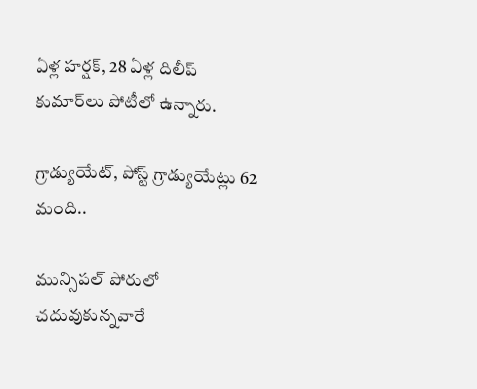ఏళ్ల హర్షక్‌, 28 ఏళ్ల దిలీప్‌ కుమార్‌లు పోటీలో ఉన్నారు.

గ్రాడ్యుయేట్‌, పోస్ట్‌ గ్రాడ్యుయేట్లు 62 మంది..

మున్సిపల్‌ పోరులో చదువుకున్నవారే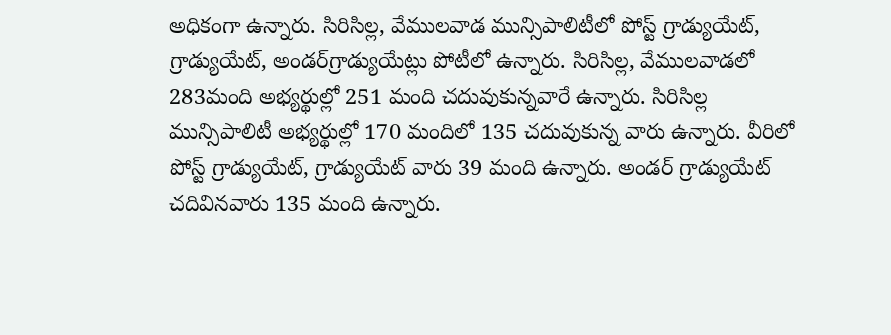అధికంగా ఉన్నారు. సిరిసిల్ల, వేములవాడ మున్సిపాలిటీలో పోస్ట్‌ గ్రాడ్యుయేట్‌, గ్రాడ్యుయేట్‌, అండర్‌గ్రాడ్యుయేట్లు పోటీలో ఉన్నారు. సిరిసిల్ల, వేములవాడలో 283మంది అభ్యర్థుల్లో 251 మంది చదువుకున్నవారే ఉన్నారు. సిరిసిల్ల మున్సిపాలిటీ అభ్యర్థుల్లో 170 మందిలో 135 చదువుకున్న వారు ఉన్నారు. వీరిలో పోస్ట్‌ గ్రాడ్యుయేట్‌, గ్రాడ్యుయేట్‌ వారు 39 మంది ఉన్నారు. అండర్‌ గ్రాడ్యుయేట్‌ చదివినవారు 135 మంది ఉన్నారు.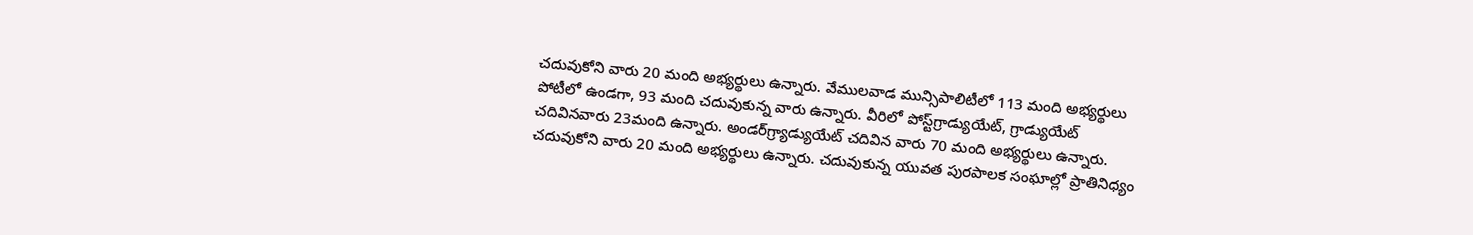చదువుకోని వారు 20 మంది అభ్యర్థులు ఉన్నారు. వేములవాడ మున్సిపాలిటీలో 113 మంది అభ్యర్థులు పోటీలో ఉండగా, 93 మంది చదువుకున్న వారు ఉన్నారు. వీరిలో పోస్ట్‌గ్రాడ్యుయేట్‌, గ్రాడ్యుయేట్‌ చదివినవారు 23మంది ఉన్నారు. అండర్‌గ్ర్యాడ్యుయేట్‌ చదివిన వారు 70 మంది అభ్యర్థులు ఉన్నారు. చదువుకోని వారు 20 మంది అభ్యర్థులు ఉన్నారు. చదువుకున్న యువత పురపాలక సంఘాల్లో ప్రాతినిధ్యం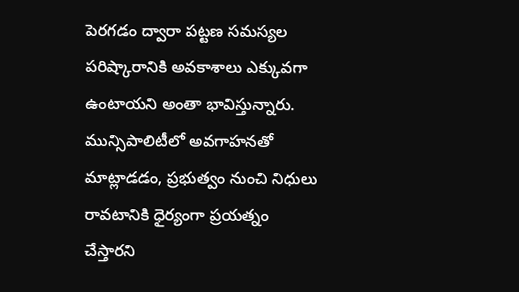పెరగడం ద్వారా పట్టణ సమస్యల పరిష్కారానికి అవకాశాలు ఎక్కువగా ఉంటాయని అంతా భావిస్తున్నారు. మున్సిపాలిటీలో అవగాహనతో మాట్లాడడం, ప్రభుత్వం నుంచి నిధులు రావటానికి ధైర్యంగా ప్రయత్నం చేస్తారని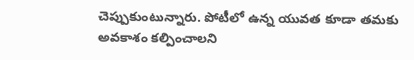చెప్పుకుంటున్నారు. పోటీలో ఉన్న యువత కూడా తమకు అవకాశం కల్పించాలని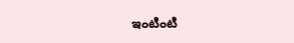ఇంటింటి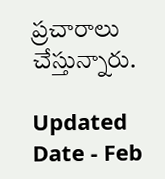ప్రచారాలు చేస్తున్నారు.

Updated Date - Feb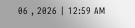06 , 2026 | 12:59 AM